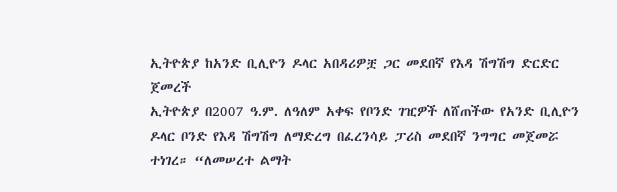ኢትዮጵያ ከአንድ ቢሊዮን ዶላር አበዳሪዎቿ ጋር መደበኛ የእዳ ሽግሽግ ድርድር ጀመረች
ኢትዮጵያ በ2007 ዓ.ም. ለዓለም አቀፍ የቦንድ ገዢዎች ለሸጠችው የአንድ ቢሊዮን ዶላር ቦንድ የእዳ ሽግሽግ ለማድረግ በፈረንሳይ ፓሪስ መደበኛ ንግግር መጀመሯ ተነገረ። “ለመሠረተ ልማት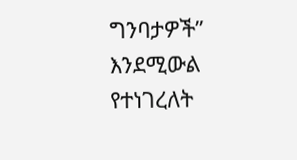ግንባታዎች” እንደሚውል የተነገረለት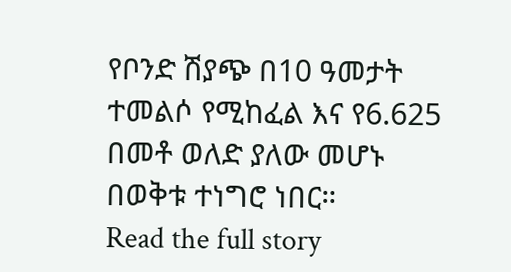የቦንድ ሽያጭ በ10 ዓመታት ተመልሶ የሚከፈል እና የ6.625 በመቶ ወለድ ያለው መሆኑ በወቅቱ ተነግሮ ነበር።
Read the full story